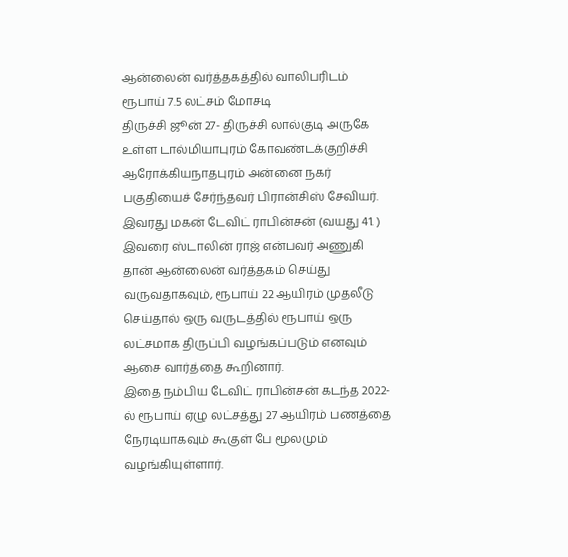ஆன்லைன் வர்த்தகத்தில் வாலிபரிடம் ரூபாய் 7.5 லட்சம் மோசடி
திருச்சி ஜூன் 27- திருச்சி லால்குடி அருகே உள்ள டால்மியாபுரம் கோவண்டக்குறிச்சி ஆரோக்கியநாதபுரம் அன்னை நகர் பகுதியைச் சேர்ந்தவர் பிரான்சிஸ் சேவியர். இவரது மகன் டேவிட் ராபின்சன் (வயது 41. )
இவரை ஸ்டாலின் ராஜ் என்பவர் அணுகி தான் ஆன்லைன் வர்த்தகம் செய்து வருவதாகவும், ரூபாய் 22 ஆயிரம் முதலீடு செய்தால் ஒரு வருடத்தில் ரூபாய் ஒரு லட்சமாக திருப்பி வழங்கப்படும் எனவும் ஆசை வார்த்தை கூறினார்.
இதை நம்பிய டேவிட் ராபின்சன் கடந்த 2022-ல் ரூபாய் ஏழு லட்சத்து 27 ஆயிரம் பணத்தை நேரடியாகவும் கூகுள் பே மூலமும் வழங்கியுள்ளார்.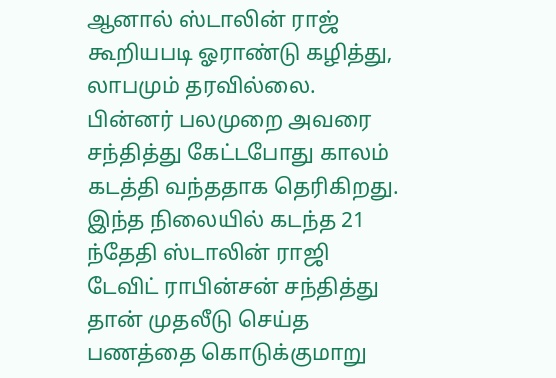ஆனால் ஸ்டாலின் ராஜ் கூறியபடி ஓராண்டு கழித்து, லாபமும் தரவில்லை. பின்னர் பலமுறை அவரை சந்தித்து கேட்டபோது காலம் கடத்தி வந்ததாக தெரிகிறது. இந்த நிலையில் கடந்த 21 ந்தேதி ஸ்டாலின் ராஜி டேவிட் ராபின்சன் சந்தித்து தான் முதலீடு செய்த பணத்தை கொடுக்குமாறு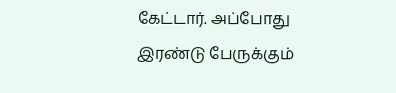கேட்டார். அப்போது இரண்டு பேருக்கும்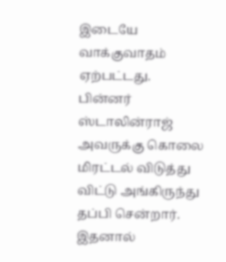இடையே வாக்குவாதம் ஏற்பட்டது.
பின்னர் ஸ்டாலின்ராஜ் அவருக்கு கொலை மிரட்டல் விடுத்து விட்டு அங்கிருந்து தப்பி சென்றார். இதனால்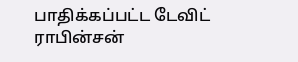பாதிக்கப்பட்ட டேவிட் ராபின்சன்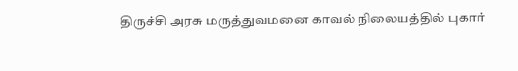திருச்சி அரசு மருத்துவமனை காவல் நிலையத்தில் புகார்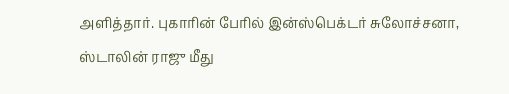அளித்தார். புகாரின் பேரில் இன்ஸ்பெக்டர் சுலோச்சனா, ஸ்டாலின் ராஜு மீது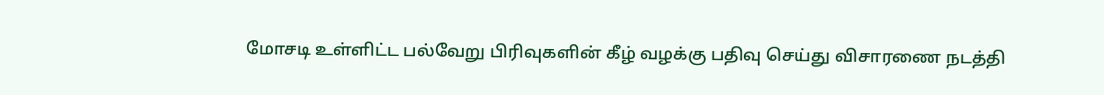மோசடி உள்ளிட்ட பல்வேறு பிரிவுகளின் கீழ் வழக்கு பதிவு செய்து விசாரணை நடத்தி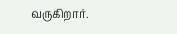வருகிறார்.